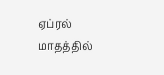ஏப்ரல் மாதத்தில்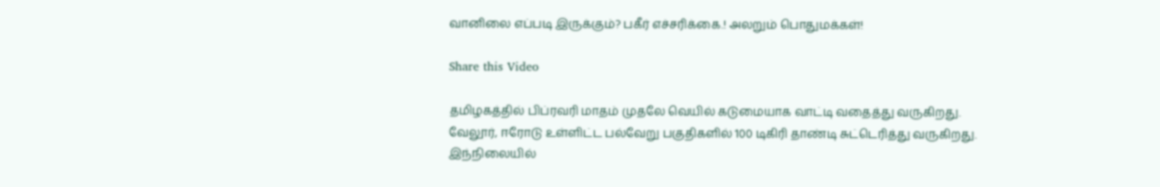வானிலை எப்படி இருக்கும்? பகீர் எச்சரிக்கை.! அலறும் பொதுமக்கள்!

Share this Video

தமிழகத்தில் பிப்ரவரி மாதம் முதலே வெயில் கடுமையாக வாட்டி வதைத்து வருகிறது. வேலூர், ஈரோடு உள்ளிட்ட பல்வேறு பகுதிகளில் 100 டிகிரி தாண்டி சுட்டெரித்து வருகிறது. இந்நிலையில்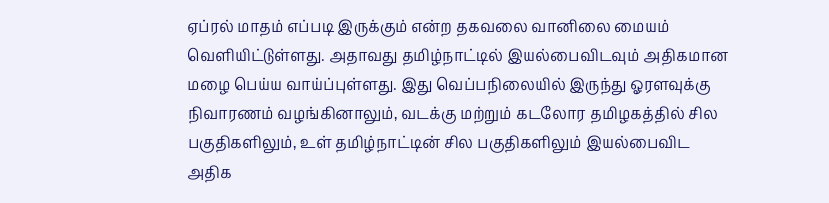ஏப்ரல் மாதம் எப்படி இருக்கும் என்ற தகவலை வானிலை மையம் வெளியிட்டுள்ளது. அதாவது தமிழ்நாட்டில் இயல்பைவிடவும் அதிகமான மழை பெய்ய வாய்ப்புள்ளது. இது வெப்பநிலையில் இருந்து ஓரளவுக்கு நிவாரணம் வழங்கினாலும், வடக்கு மற்றும் கடலோர தமிழகத்தில் சில பகுதிகளிலும், உள் தமிழ்நாட்டின் சில பகுதிகளிலும் இயல்பைவிட அதிக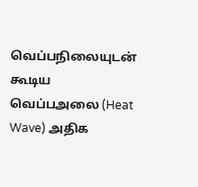வெப்பநிலையுடன் கூடிய வெப்பஅலை (Heat Wave) அதிக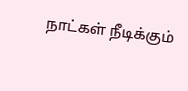நாட்கள் நீடிக்கும்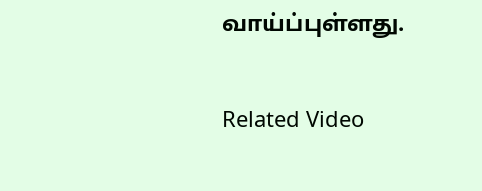வாய்ப்புள்ளது.

Related Video